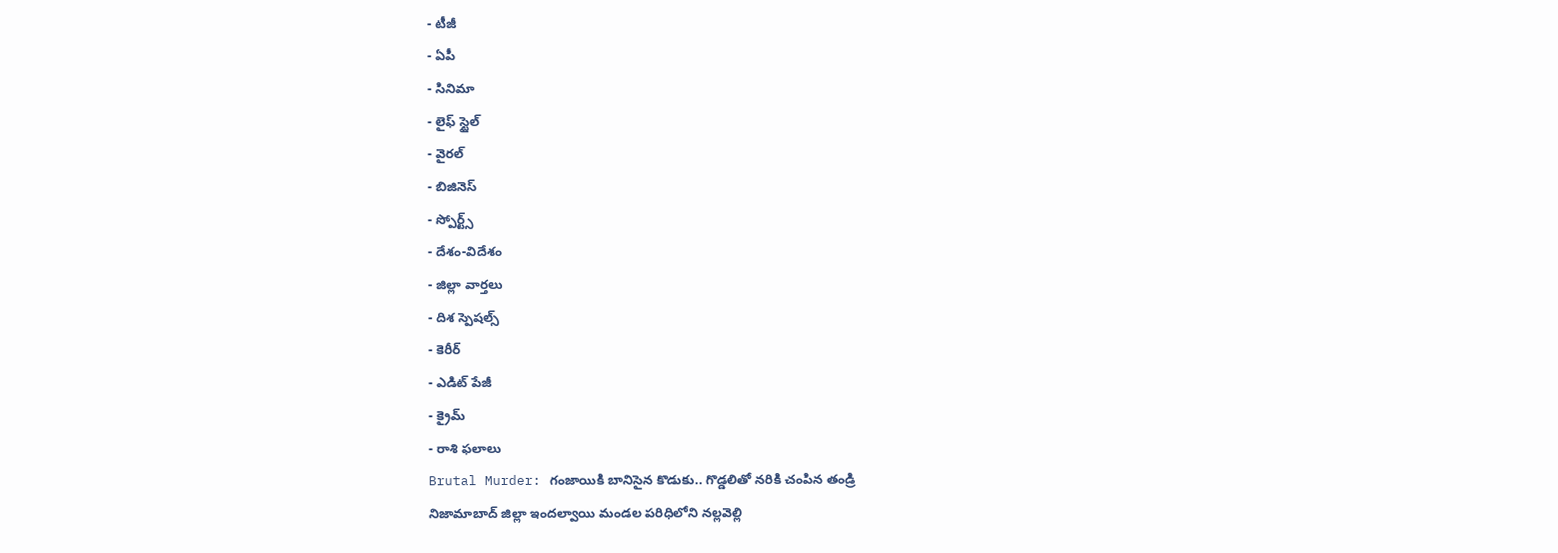- టీజీ
- ఏపీ
- సినిమా
- లైఫ్ స్టైల్
- వైరల్
- బిజినెస్
- స్పోర్ట్స్
- దేశం-విదేశం
- జిల్లా వార్తలు
- దిశ స్పెషల్స్
- కెరీర్
- ఎడిట్ పేజీ
- క్రైమ్
- రాశి ఫలాలు
Brutal Murder: గంజాయికి బానిసైన కొడుకు.. గొడ్డలితో నరికి చంపిన తండ్రి
నిజామాబాద్ జిల్లా ఇందల్వాయి మండల పరిధిలోని నల్లవెల్లి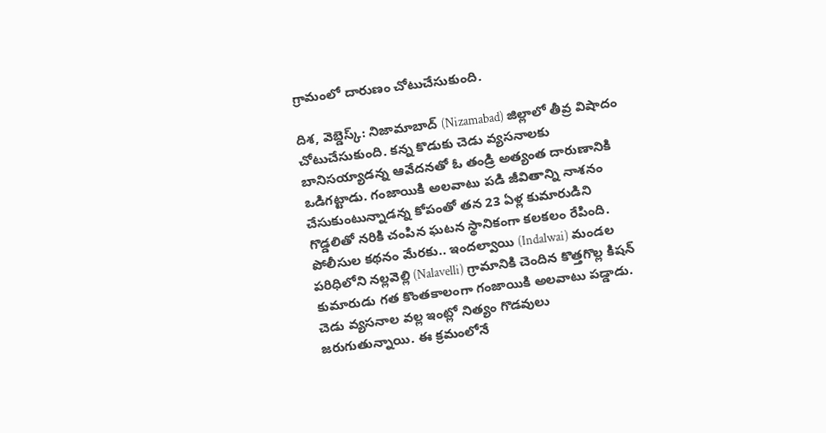గ్రామంలో దారుణం చోటుచేసుకుంది.

దిశ, వెబ్డెస్క్: నిజామాబాద్ (Nizamabad) జిల్లాలో తీవ్ర విషాదం చోటుచేసుకుంది. కన్న కొడుకు చెడు వ్యసనాలకు బానిసయ్యాడన్న ఆవేదనతో ఓ తండ్రి అత్యంత దారుణానికి ఒడిగట్టాడు. గంజాయికి అలవాటు పడి జీవితాన్ని నాశనం చేసుకుంటున్నాడన్న కోపంతో తన 23 ఏళ్ల కుమారుడిని గొడ్డలితో నరికి చంపిన ఘటన స్థానికంగా కలకలం రేపింది. పోలీసుల కథనం మేరకు.. ఇందల్వాయి (Indalwai) మండల పరిధిలోని నల్లవెల్లి (Nalavelli) గ్రామానికి చెందిన కొత్తగొల్ల కిషన్ కుమారుడు గత కొంతకాలంగా గంజాయికి అలవాటు పడ్డాడు. చెడు వ్యసనాల వల్ల ఇంట్లో నిత్యం గొడవులు జరుగుతున్నాయి. ఈ క్రమంలోనే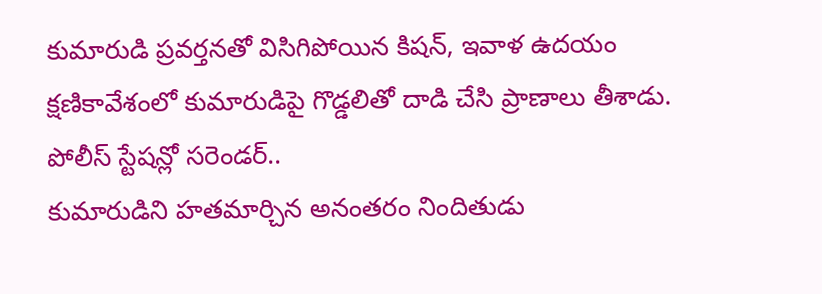కుమారుడి ప్రవర్తనతో విసిగిపోయిన కిషన్, ఇవాళ ఉదయం క్షణికావేశంలో కుమారుడిపై గొడ్డలితో దాడి చేసి ప్రాణాలు తీశాడు.
పోలీస్ స్టేషన్లో సరెండర్..
కుమారుడిని హతమార్చిన అనంతరం నిందితుడు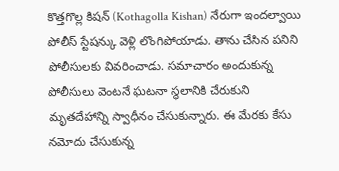కొత్తగొల్ల కిషన్ (Kothagolla Kishan) నేరుగా ఇందల్వాయి పోలీస్ స్టేషన్కు వెళ్లి లొంగిపోయాడు. తాను చేసిన పనిని పోలీసులకు వివరించాడు. సమాచారం అందుకున్న పోలీసులు వెంటనే ఘటనా స్థలానికి చేరుకుని మృతదేహాన్ని స్వాధీనం చేసుకున్నారు. ఈ మేరకు కేసు నమోదు చేసుకున్న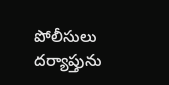పోలీసులు దర్యాప్తును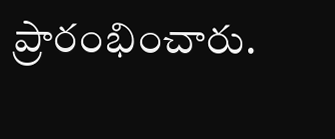ప్రారంభించారు.